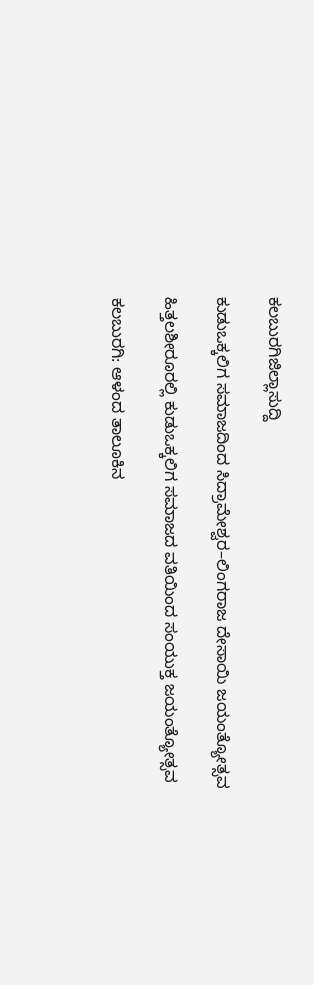ಕಲಬುರಗಿಜಿಲ್ಲಾಸುದ್ದಿ

ಕುಡುಒಕ್ಕಲಿಗ ಸಮಾಜದಿಂದ ಸಿದ್ರಾಮೇಶ್ವರ–ಲಿಂಗರಾಜ ದೇಸಾಯಿ ಜಯಂತ್ಯೋತ್ಸವ

ಹಿತ್ತಲಶೀರೂರಲ್ಲಿ ಕುಡುಒಕ್ಕಲಿಗ ಸಮಾಜದ ವತಿಯಿಂದ ಸಂಯುಕ್ತ ಜಯಂತ್ಯೋತ್ಸವ

ಕಲಬುರಗಿ: ಆಳಂದ ತಾಲೂಕಿನ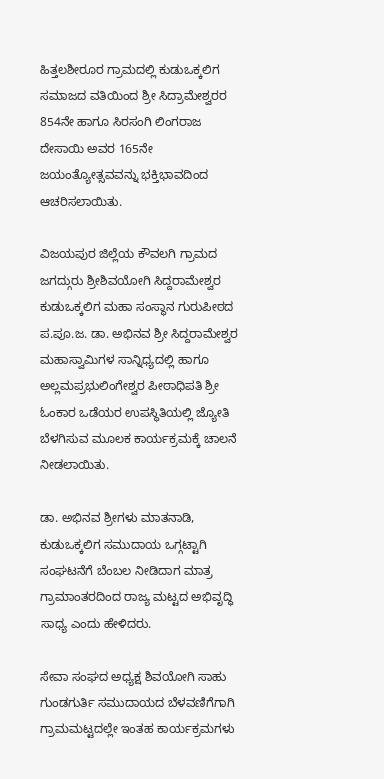ಹಿತ್ತಲಶೀರೂರ ಗ್ರಾಮದಲ್ಲಿ ಕುಡುಒಕ್ಕಲಿಗ ಸಮಾಜದ ವತಿಯಿಂದ ಶ್ರೀ ಸಿದ್ರಾಮೇಶ್ವರರ 854ನೇ ಹಾಗೂ ಸಿರಸಂಗಿ ಲಿಂಗರಾಜ ದೇಸಾಯಿ ಅವರ 165ನೇ ಜಯಂತ್ಯೋತ್ಸವವನ್ನು ಭಕ್ತಿಭಾವದಿಂದ ಆಚರಿಸಲಾಯಿತು.

ವಿಜಯಪುರ ಜಿಲ್ಲೆಯ ಕೌವಲಗಿ ಗ್ರಾಮದ ಜಗದ್ಗುರು ಶ್ರೀಶಿವಯೋಗಿ ಸಿದ್ದರಾಮೇಶ್ವರ ಕುಡುಒಕ್ಕಲಿಗ ಮಹಾ ಸಂಸ್ಥಾನ ಗುರುಪೀಠದ ಪ.ಪೂ.ಜ. ಡಾ. ಅಭಿನವ ಶ್ರೀ ಸಿದ್ದರಾಮೇಶ್ವರ ಮಹಾಸ್ವಾಮಿಗಳ ಸಾನ್ನಿಧ್ಯದಲ್ಲಿ ಹಾಗೂ ಅಲ್ಲಮಪ್ರಭುಲಿಂಗೇಶ್ವರ ಪೀಠಾಧಿಪತಿ ಶ್ರೀ ಓಂಕಾರ ಒಡೆಯರ ಉಪಸ್ಥಿತಿಯಲ್ಲಿ ಜ್ಯೋತಿ ಬೆಳಗಿಸುವ ಮೂಲಕ ಕಾರ್ಯಕ್ರಮಕ್ಕೆ ಚಾಲನೆ ನೀಡಲಾಯಿತು.

ಡಾ. ಅಭಿನವ ಶ್ರೀಗಳು ಮಾತನಾಡಿ, ಕುಡುಒಕ್ಕಲಿಗ ಸಮುದಾಯ ಒಗ್ಗಟ್ಟಾಗಿ ಸಂಘಟನೆಗೆ ಬೆಂಬಲ ನೀಡಿದಾಗ ಮಾತ್ರ ಗ್ರಾಮಾಂತರದಿಂದ ರಾಜ್ಯ ಮಟ್ಟದ ಅಭಿವೃದ್ಧಿ ಸಾಧ್ಯ ಎಂದು ಹೇಳಿದರು.

ಸೇವಾ ಸಂಘದ ಅಧ್ಯಕ್ಷ ಶಿವಯೋಗಿ ಸಾಹು ಗುಂಡಗುರ್ತಿ ಸಮುದಾಯದ ಬೆಳವಣಿಗೆಗಾಗಿ ಗ್ರಾಮಮಟ್ಟದಲ್ಲೇ ಇಂತಹ ಕಾರ್ಯಕ್ರಮಗಳು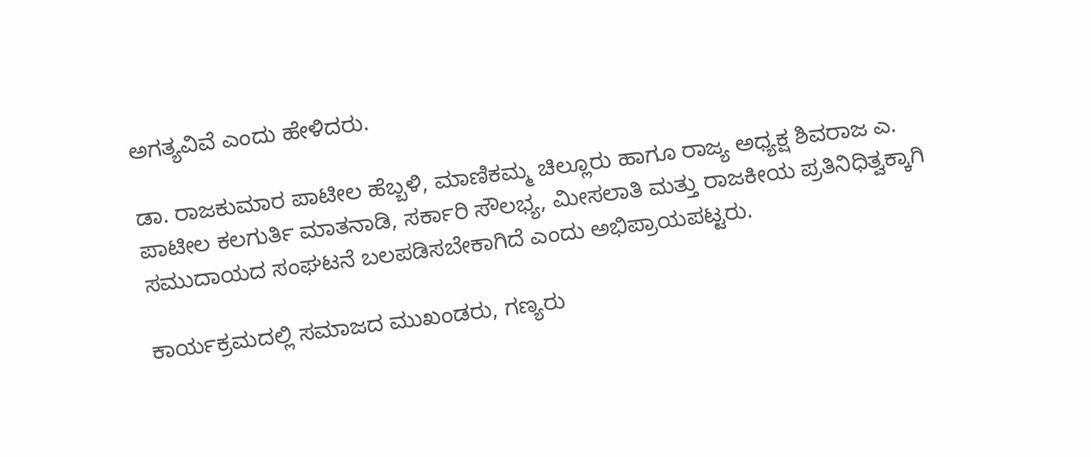ಅಗತ್ಯವಿವೆ ಎಂದು ಹೇಳಿದರು.

ಡಾ. ರಾಜಕುಮಾರ ಪಾಟೀಲ ಹೆಬ್ಬಳಿ, ಮಾಣಿಕಮ್ಮ ಚಿಲ್ಲೂರು ಹಾಗೂ ರಾಜ್ಯ ಅಧ್ಯಕ್ಷ ಶಿವರಾಜ ಎ. ಪಾಟೀಲ ಕಲಗುರ್ತಿ ಮಾತನಾಡಿ, ಸರ್ಕಾರಿ ಸೌಲಭ್ಯ, ಮೀಸಲಾತಿ ಮತ್ತು ರಾಜಕೀಯ ಪ್ರತಿನಿಧಿತ್ವಕ್ಕಾಗಿ ಸಮುದಾಯದ ಸಂಘಟನೆ ಬಲಪಡಿಸಬೇಕಾಗಿದೆ ಎಂದು ಅಭಿಪ್ರಾಯಪಟ್ಟರು.

ಕಾರ್ಯಕ್ರಮದಲ್ಲಿ ಸಮಾಜದ ಮುಖಂಡರು, ಗಣ್ಯರು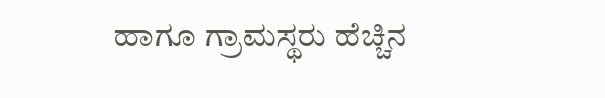ಹಾಗೂ ಗ್ರಾಮಸ್ಥರು ಹೆಚ್ಚಿನ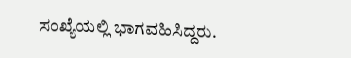ಸಂಖ್ಯೆಯಲ್ಲಿ ಭಾಗವಹಿಸಿದ್ದರು.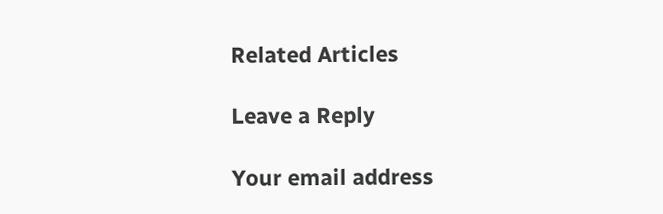Related Articles

Leave a Reply

Your email address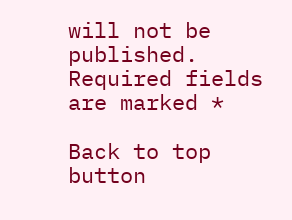will not be published. Required fields are marked *

Back to top button